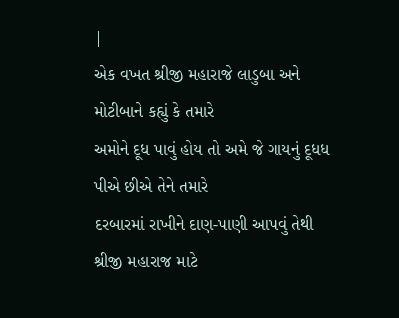|
એક વખત શ્રીજી મહારાજે લાડુબા અને મોટીબાને કહ્યું કે તમારે
અમોને દૂધ પાવું હોય તો અમે જે ગાયનું દૂધધ પીએ છીએ તેને તમારે
દરબારમાં રાખીને દાણ-પાણી આપવું તેથી શ્રીજી મહારાજ માટે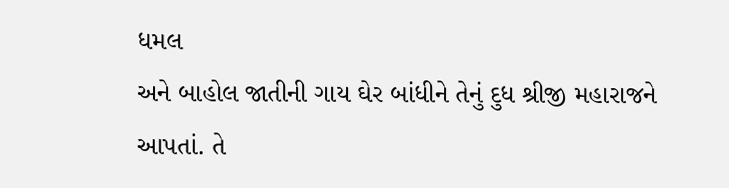ધમલ
અને બાહોલ જાતીની ગાય ઘેર બાંધીને તેનું દુધ શ્રીજી મહારાજને
આપતાં. તે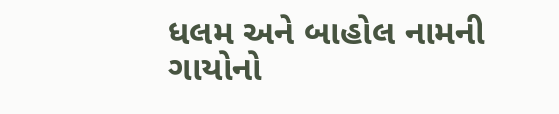ધલમ અને બાહોલ નામની ગાયોનો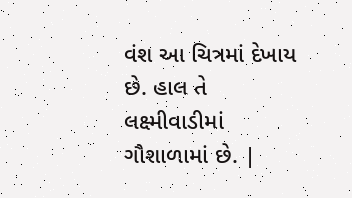વંશ આ ચિત્રમાં દેખાય
છે. હાલ તે લક્ષ્મીવાડીમાં ગૌશાળામાં છે. |